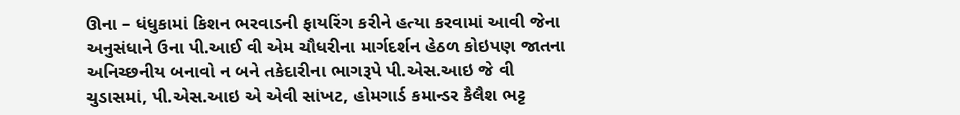ઊના – ધંધુકામાં કિશન ભરવાડની ફાયરિંગ કરીને હત્યા કરવામાં આવી જેના અનુસંધાને ઉના પી.આઈ વી એમ ચૌધરીના માર્ગદર્શન હેઠળ કોઇપણ જાતના અનિચ્છનીય બનાવો ન બને તકેદારીના ભાગરૂપે પી.એસ.આઇ જે વી ચુડાસમાં, પી.એસ.આઇ એ એવી સાંખટ, હોમગાર્ડ કમાન્ડર કૈલૈશ ભટ્ટ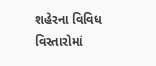શહેરના વિવિધ વિસ્તારોમાં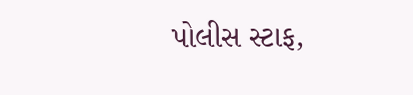પોલીસ સ્ટાફ,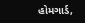હોમગાર્ડ,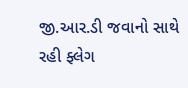જી.આર.ડી જવાનો સાથે રહી ફ્લેગ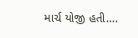માર્ચ યોજી હતી….